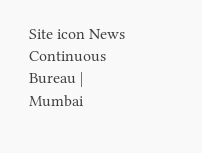Site icon News Continuous Bureau | Mumbai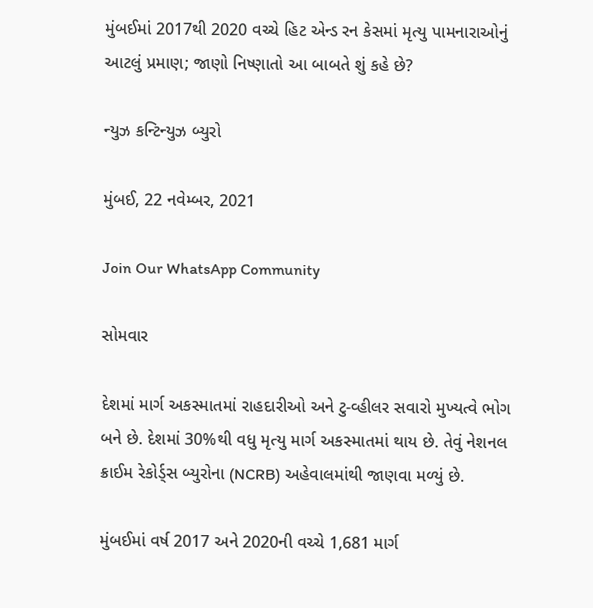મુંબઈમાં 2017થી 2020 વચ્ચે હિટ એન્ડ રન કેસમાં મૃત્યુ પામનારાઓનું આટલું પ્રમાણ; જાણો નિષ્ણાતો આ બાબતે શું કહે છે?

ન્યુઝ કન્ટિન્યુઝ બ્યુરો

મુંબઈ, 22 નવેમ્બર, 2021

Join Our WhatsApp Community

સોમવાર

દેશમાં માર્ગ અકસ્માતમાં રાહદારીઓ અને ટુ-વ્હીલર સવારો મુખ્યત્વે ભોગ બને છે. દેશમાં 30%થી વધુ મૃત્યુ માર્ગ અકસ્માતમાં થાય છે. તેવું નેશનલ ક્રાઈમ રેકોર્ડ્સ બ્યુરોના (NCRB) અહેવાલમાંથી જાણવા મળ્યું છે.

મુંબઈમાં વર્ષ 2017 અને 2020ની વચ્ચે 1,681 માર્ગ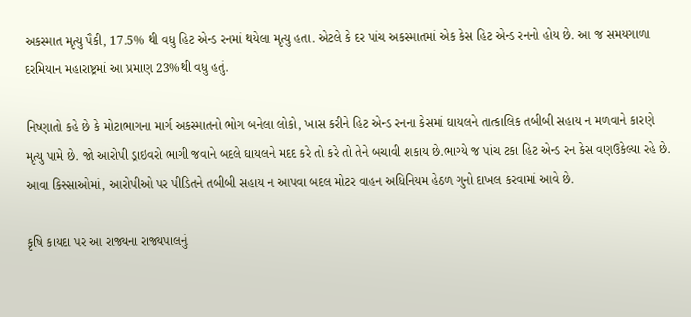અકસ્માત મૃત્યુ પૈકી, 17.5% થી વધુ હિટ એન્ડ રનમાં થયેલા મૃત્યુ હતા. એટલે કે દર પાંચ અકસ્માતમાં એક કેસ હિટ એન્ડ રનનો હોય છે. આ જ સમયગાળા દરમિયાન મહારાષ્ટ્રમાં આ પ્રમાણ 23%થી વધુ હતું.

નિષ્ણાતો કહે છે કે મોટાભાગના માર્ગ અકસ્માતનો ભોગ બનેલા લોકો, ખાસ કરીને હિટ એન્ડ રનના કેસમાં ઘાયલને તાત્કાલિક તબીબી સહાય ન મળવાને કારણે મૃત્યુ પામે છે. જો આરોપી ડ્રાઇવરો ભાગી જવાને બદલે ઘાયલને મદદ કરે તો કરે તો તેને બચાવી શકાય છે.ભાગ્યે જ પાંચ ટકા હિટ એન્ડ રન કેસ વણઉકેલ્યા રહે છે. આવા કિસ્સાઓમાં, આરોપીઓ પર પીડિતને તબીબી સહાય ન આપવા બદલ મોટર વાહન અધિનિયમ હેઠળ ગુનો દાખલ કરવામાં આવે છે.

કૃષિ કાયદા પર આ રાજ્યના રાજ્યપાલનું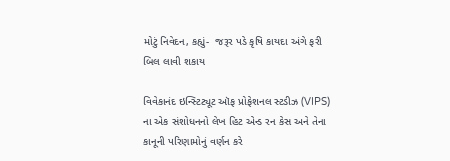મોટું નિવેદન, કહ્યું-  જરૂર પડે કૃષિ કાયદા અંગે ફરી બિલ લાવી શકાય

વિવેકાનંદ ઇન્સ્ટિટ્યૂટ ઑફ પ્રોફેશનલ સ્ટડીઝ (VIPS) ના એક સંશોધનનો લેખ હિટ એન્ડ રન કેસ અને તેના કાનૂની પરિણામોનું વર્ણન કરે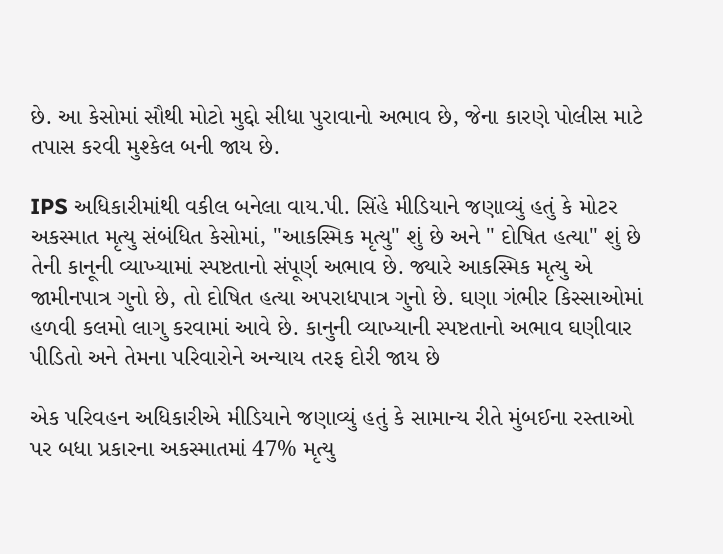છે. આ કેસોમાં સૌથી મોટો મુદ્દો સીધા પુરાવાનો અભાવ છે, જેના કારણે પોલીસ માટે તપાસ કરવી મુશ્કેલ બની જાય છે.

IPS અધિકારીમાંથી વકીલ બનેલા વાય.પી. સિંહે મીડિયાને જણાવ્યું હતું કે મોટર અકસ્માત મૃત્યુ સંબંધિત કેસોમાં, "આકસ્મિક મૃત્યુ" શું છે અને " દોષિત હત્યા" શું છે તેની કાનૂની વ્યાખ્યામાં સ્પષ્ટતાનો સંપૂર્ણ અભાવ છે. જ્યારે આકસ્મિક મૃત્યુ એ જામીનપાત્ર ગુનો છે, તો દોષિત હત્યા અપરાધપાત્ર ગુનો છે. ઘણા ગંભીર કિસ્સાઓમાં હળવી કલમો લાગુ કરવામાં આવે છે. કાનુની વ્યાખ્યાની સ્પષ્ટતાનો અભાવ ઘણીવાર પીડિતો અને તેમના પરિવારોને અન્યાય તરફ દોરી જાય છે

એક પરિવહન અધિકારીએ મીડિયાને જણાવ્યું હતું કે સામાન્ય રીતે મુંબઈના રસ્તાઓ પર બધા પ્રકારના અકસ્માતમાં 47% મૃત્યુ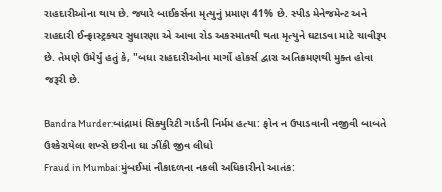રાહદારીઓના થાય છે. જ્યારે બાઈકર્સના મૃત્યુનું પ્રમાણ 41% છે. સ્પીડ મેનેજમેન્ટ અને રાહદારી ઈન્ફ્રાસ્ટ્રક્ચર સુધારણા એ આવા રોડ અકસ્માતથી થતા મૃત્યુને ઘટાડવા માટે ચાવીરૂપ છે. તેમણે ઉમેર્યું હતું કે, "બધા રાહદારીઓના માર્ગો હોકર્સ દ્વારા અતિક્રમણથી મુક્ત હોવા જરૂરી છે.

Bandra Murder:બાંદ્રામાં સિક્યુરિટી ગાર્ડની નિર્મમ હત્યા: ફોન ન ઉપાડવાની નજીવી બાબતે ઉશ્કેરાયેલા શખ્સે છરીના ઘા ઝીંકી જીવ લીધો
Fraud in Mumbai:મુંબઈમાં નૌકાદળના નકલી અધિકારીનો આતંક: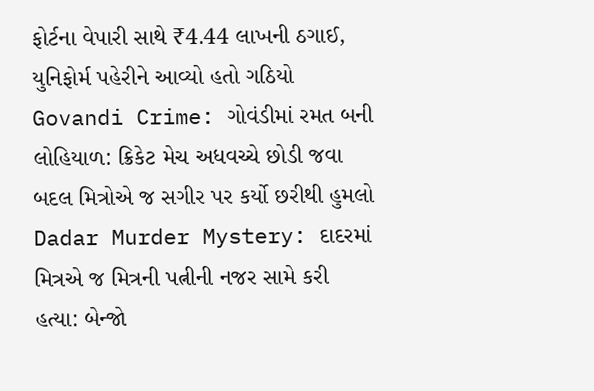ફોર્ટના વેપારી સાથે ₹4.44 લાખની ઠગાઈ, યુનિફોર્મ પહેરીને આવ્યો હતો ગઠિયો
Govandi Crime: ગોવંડીમાં રમત બની લોહિયાળ: ક્રિકેટ મેચ અધવચ્ચે છોડી જવા બદલ મિત્રોએ જ સગીર પર કર્યો છરીથી હુમલો
Dadar Murder Mystery: દાદરમાં મિત્રએ જ મિત્રની પત્નીની નજર સામે કરી હત્યા: બેન્જો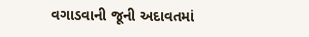વગાડવાની જૂની અદાવતમાં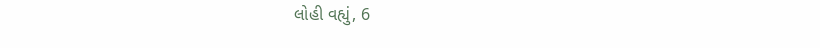લોહી વહ્યું, 6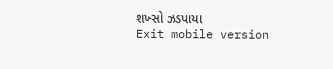શખ્સો ઝડપાયા
Exit mobile version